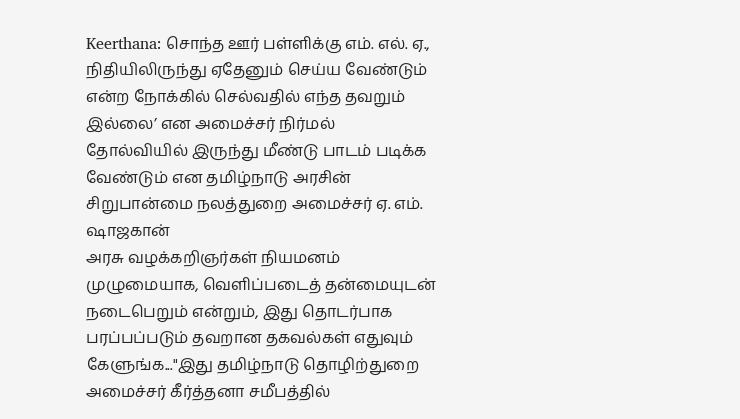Keerthana: சொந்த ஊர் பள்ளிக்கு எம். எல். ஏ., நிதியிலிருந்து ஏதேனும் செய்ய வேண்டும் என்ற நோக்கில் செல்வதில் எந்த தவறும் இல்லை’ என அமைச்சர் நிர்மல்
தோல்வியில் இருந்து மீண்டு பாடம் படிக்க வேண்டும் என தமிழ்நாடு அரசின் சிறுபான்மை நலத்துறை அமைச்சர் ஏ. எம். ஷாஜகான்
அரசு வழக்கறிஞர்கள் நியமனம் முழுமையாக, வெளிப்படைத் தன்மையுடன் நடைபெறும் என்றும், இது தொடர்பாக பரப்பப்படும் தவறான தகவல்கள் எதுவும்
கேளுங்க..."இது தமிழ்நாடு தொழிற்துறை அமைச்சர் கீர்த்தனா சமீபத்தில்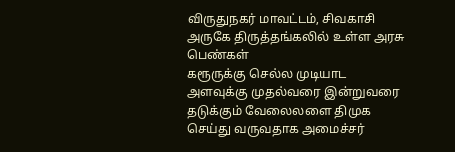விருதுநகர் மாவட்டம், சிவகாசி அருகே திருத்தங்கலில் உள்ள அரசு பெண்கள்
கரூருக்கு செல்ல முடியாட அளவுக்கு முதல்வரை இன்றுவரை தடுக்கும் வேலைலளை திமுக செய்து வருவதாக அமைச்சர்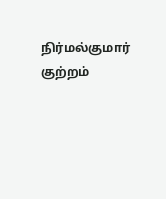நிர்மல்குமார் குற்றம்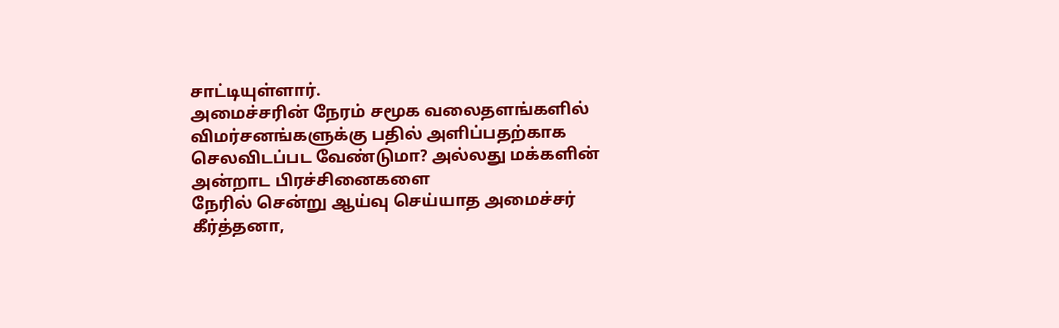சாட்டியுள்ளார்.
அமைச்சரின் நேரம் சமூக வலைதளங்களில் விமர்சனங்களுக்கு பதில் அளிப்பதற்காக செலவிடப்பட வேண்டுமா? அல்லது மக்களின் அன்றாட பிரச்சினைகளை
நேரில் சென்று ஆய்வு செய்யாத அமைச்சர் கீர்த்தனா,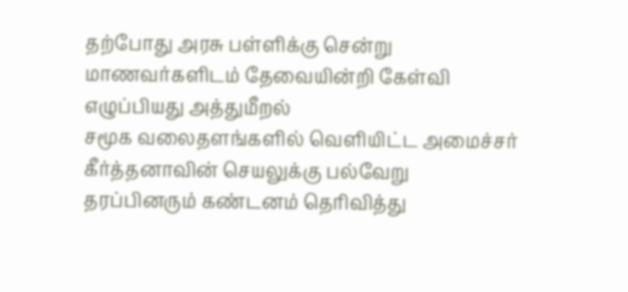தற்போது அரசு பள்ளிக்கு சென்று மாணவர்களிடம் தேவையின்றி கேள்வி எழுப்பியது அத்துமீறல்
சமூக வலைதளங்களில் வெளியிட்ட அமைச்சர் கீர்த்தனாவின் செயலுக்கு பல்வேறு தரப்பினரும் கண்டனம் தெரிவித்து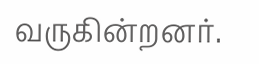வருகின்றனர்.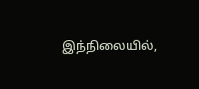இந்நிலையில்,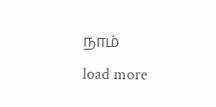நாம்
load more